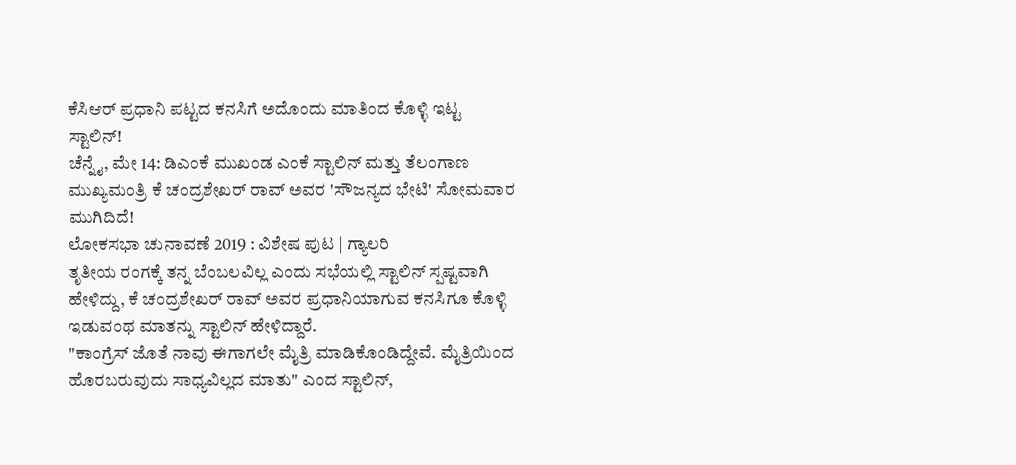ಕೆಸಿಆರ್ ಪ್ರಧಾನಿ ಪಟ್ಟದ ಕನಸಿಗೆ ಅದೊಂದು ಮಾತಿಂದ ಕೊಳ್ಳಿ ಇಟ್ಟ ಸ್ಟಾಲಿನ್!
ಚೆನ್ನೈ, ಮೇ 14: ಡಿಎಂಕೆ ಮುಖಂಡ ಎಂಕೆ ಸ್ಟಾಲಿನ್ ಮತ್ತು ತೆಲಂಗಾಣ ಮುಖ್ಯಮಂತ್ರಿ ಕೆ ಚಂದ್ರಶೇಖರ್ ರಾವ್ ಅವರ 'ಸೌಜನ್ಯದ ಭೇಟಿ' ಸೋಮವಾರ ಮುಗಿದಿದೆ!
ಲೋಕಸಭಾ ಚುನಾವಣೆ 2019 : ವಿಶೇಷ ಪುಟ | ಗ್ಯಾಲರಿ
ತೃತೀಯ ರಂಗಕ್ಕೆ ತನ್ನ ಬೆಂಬಲವಿಲ್ಲ ಎಂದು ಸಭೆಯಲ್ಲಿ ಸ್ಟಾಲಿನ್ ಸ್ಪಷ್ಟವಾಗಿ ಹೇಳಿದ್ದು, ಕೆ ಚಂದ್ರಶೇಖರ್ ರಾವ್ ಅವರ ಪ್ರಧಾನಿಯಾಗುವ ಕನಸಿಗೂ ಕೊಳ್ಳಿ ಇಡುವಂಥ ಮಾತನ್ನು ಸ್ಟಾಲಿನ್ ಹೇಳಿದ್ದಾರೆ.
"ಕಾಂಗ್ರೆಸ್ ಜೊತೆ ನಾವು ಈಗಾಗಲೇ ಮೈತ್ರಿ ಮಾಡಿಕೊಂಡಿದ್ದೇವೆ. ಮೈತ್ರಿಯಿಂದ ಹೊರಬರುವುದು ಸಾಧ್ಯವಿಲ್ಲದ ಮಾತು" ಎಂದ ಸ್ಟಾಲಿನ್,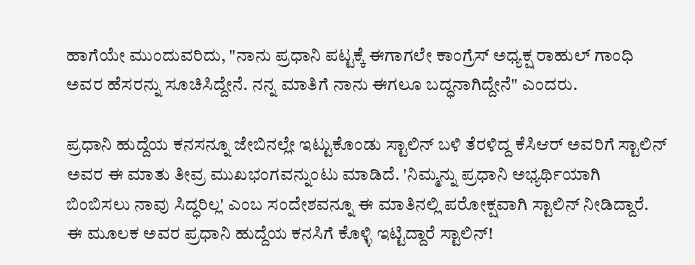ಹಾಗೆಯೇ ಮುಂದುವರಿದು, "ನಾನು ಪ್ರಧಾನಿ ಪಟ್ಟಕ್ಕೆ ಈಗಾಗಲೇ ಕಾಂಗ್ರೆಸ್ ಅಧ್ಯಕ್ಷ ರಾಹುಲ್ ಗಾಂಧಿ ಅವರ ಹೆಸರನ್ನು ಸೂಚಿಸಿದ್ದೇನೆ. ನನ್ನ ಮಾತಿಗೆ ನಾನು ಈಗಲೂ ಬದ್ಧನಾಗಿದ್ದೇನೆ" ಎಂದರು.

ಪ್ರಧಾನಿ ಹುದ್ದೆಯ ಕನಸನ್ನೂ ಜೇಬಿನಲ್ಲೇ ಇಟ್ಟುಕೊಂಡು ಸ್ಟಾಲಿನ್ ಬಳಿ ತೆರಳಿದ್ದ ಕೆಸಿಆರ್ ಅವರಿಗೆ ಸ್ಟಾಲಿನ್ ಅವರ ಈ ಮಾತು ತೀವ್ರ ಮುಖಭಂಗವನ್ನುಂಟು ಮಾಡಿದೆ. 'ನಿಮ್ಮನ್ನು ಪ್ರಧಾನಿ ಅಭ್ಯರ್ಥಿಯಾಗಿ ಬಿಂಬಿಸಲು ನಾವು ಸಿದ್ಧರಿಲ್ಲ' ಎಂಬ ಸಂದೇಶವನ್ನೂ ಈ ಮಾತಿನಲ್ಲಿ ಪರೋಕ್ಷವಾಗಿ ಸ್ಟಾಲಿನ್ ನೀಡಿದ್ದಾರೆ. ಈ ಮೂಲಕ ಅವರ ಪ್ರಧಾನಿ ಹುದ್ದೆಯ ಕನಸಿಗೆ ಕೊಳ್ಳಿ ಇಟ್ಟಿದ್ದಾರೆ ಸ್ಟಾಲಿನ್!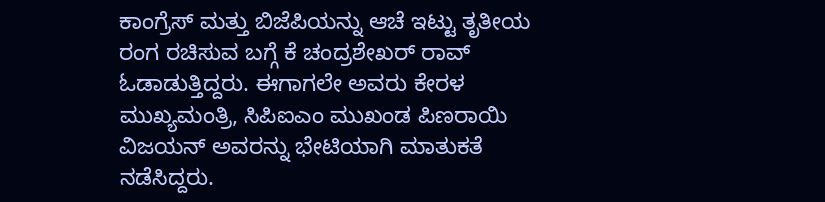ಕಾಂಗ್ರೆಸ್ ಮತ್ತು ಬಿಜೆಪಿಯನ್ನು ಆಚೆ ಇಟ್ಟು ತೃತೀಯ ರಂಗ ರಚಿಸುವ ಬಗ್ಗೆ ಕೆ ಚಂದ್ರಶೇಖರ್ ರಾವ್ ಓಡಾಡುತ್ತಿದ್ದರು. ಈಗಾಗಲೇ ಅವರು ಕೇರಳ ಮುಖ್ಯಮಂತ್ರಿ, ಸಿಪಿಐಎಂ ಮುಖಂಡ ಪಿಣರಾಯಿ ವಿಜಯನ್ ಅವರನ್ನು ಭೇಟಿಯಾಗಿ ಮಾತುಕತೆ ನಡೆಸಿದ್ದರು.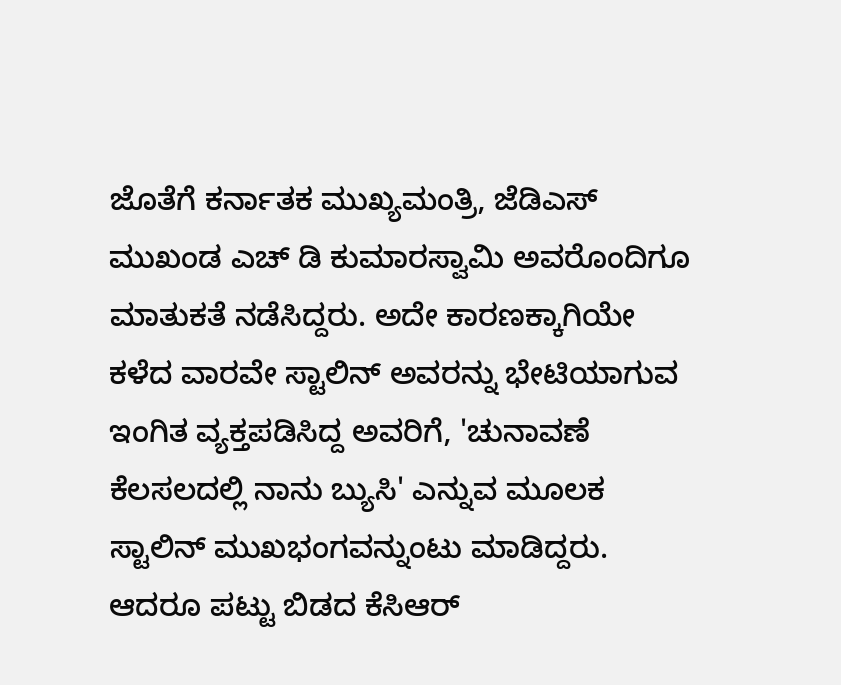ಜೊತೆಗೆ ಕರ್ನಾತಕ ಮುಖ್ಯಮಂತ್ರಿ, ಜೆಡಿಎಸ್ ಮುಖಂಡ ಎಚ್ ಡಿ ಕುಮಾರಸ್ವಾಮಿ ಅವರೊಂದಿಗೂ ಮಾತುಕತೆ ನಡೆಸಿದ್ದರು. ಅದೇ ಕಾರಣಕ್ಕಾಗಿಯೇ ಕಳೆದ ವಾರವೇ ಸ್ಟಾಲಿನ್ ಅವರನ್ನು ಭೇಟಿಯಾಗುವ ಇಂಗಿತ ವ್ಯಕ್ತಪಡಿಸಿದ್ದ ಅವರಿಗೆ, 'ಚುನಾವಣೆ ಕೆಲಸಲದಲ್ಲಿ ನಾನು ಬ್ಯುಸಿ' ಎನ್ನುವ ಮೂಲಕ ಸ್ಟಾಲಿನ್ ಮುಖಭಂಗವನ್ನುಂಟು ಮಾಡಿದ್ದರು. ಆದರೂ ಪಟ್ಟು ಬಿಡದ ಕೆಸಿಆರ್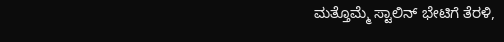ಮತ್ತೊಮ್ಮೆ ಸ್ಟಾಲಿನ್ ಭೇಟಿಗೆ ತೆರಳಿ,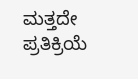ಮತ್ತದೇ ಪ್ರತಿಕ್ರಿಯೆ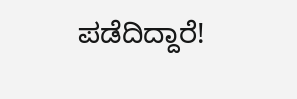ಪಡೆದಿದ್ದಾರೆ!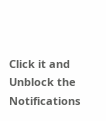Click it and Unblock the Notifications